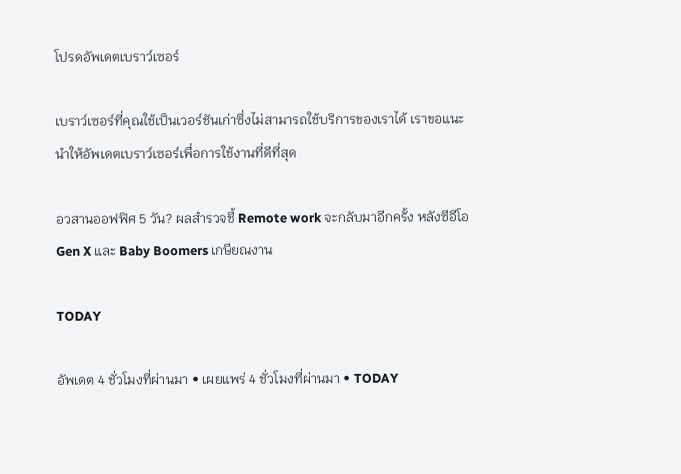โปรดอัพเดตเบราว์เซอร์

เบราว์เซอร์ที่คุณใช้เป็นเวอร์ชันเก่าซึ่งไม่สามารถใช้บริการของเราได้ เราขอแนะนำให้อัพเดตเบราว์เซอร์เพื่อการใช้งานที่ดีที่สุด

อวสานออฟฟิศ 5 วัน? ผลสำรวจชี้ Remote work จะกลับมาอีกครั้ง หลังซีอีโอ Gen X และ Baby Boomers เกษียณงาน

TODAY

อัพเดต 4 ชั่วโมงที่ผ่านมา • เผยแพร่ 4 ชั่วโมงที่ผ่านมา • TODAY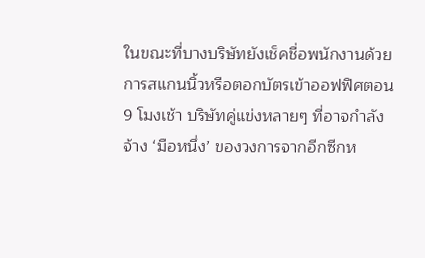ในขณะที่บางบริษัทยังเช็คชื่อพนักงานด้วยการสแกนนิ้วหรือตอกบัตรเข้าออฟฟิศตอน 9 โมงเช้า บริษัทคู่แข่งหลายๆ ที่อาจกำลังจ้าง ‘มือหนึ่ง’ ของวงการจากอีกซีกห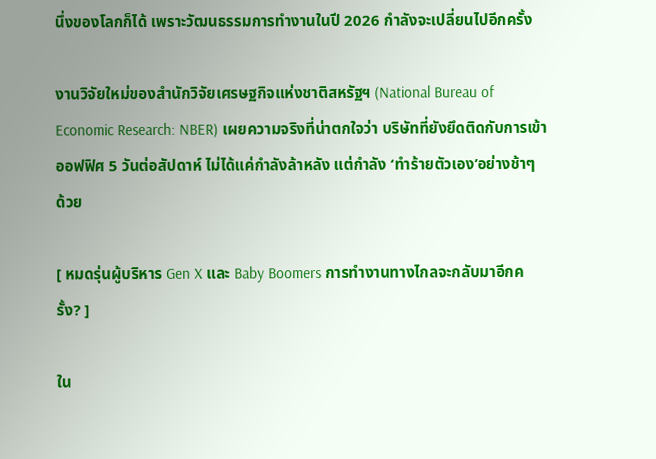นึ่งของโลกก็ได้ เพราะวัฒนธรรมการทำงานในปี 2026 กำลังจะเปลี่ยนไปอีกครั้ง

งานวิจัยใหม่ของสำนักวิจัยเศรษฐกิจแห่งชาติสหรัฐฯ (National Bureau of Economic Research: NBER) เผยความจริงที่น่าตกใจว่า บริษัทที่ยังยึดติดกับการเข้าออฟฟิศ 5 วันต่อสัปดาห์ ไม่ได้แค่กำลังล้าหลัง แต่กำลัง ‘ทำร้ายตัวเอง’อย่างช้าๆ ด้วย

[ หมดรุ่นผู้บริหาร Gen X และ Baby Boomers การทำงานทางไกลจะกลับมาอีกครั้ง? ]

ใน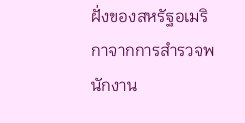ฝั่งของสหรัฐอเมริกาจากการสำรวจพนักงาน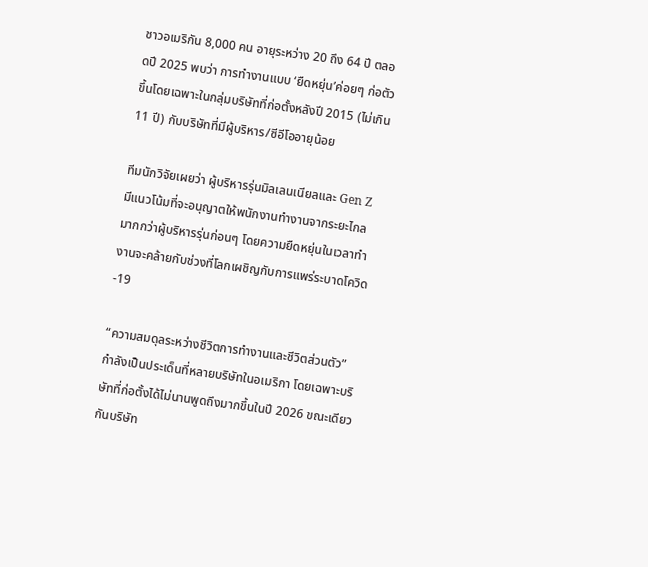ชาวอเมริกัน 8,000 คน อายุระหว่าง 20 ถึง 64 ปี ตลอดปี 2025 พบว่า การทำงานแบบ ‘ยืดหยุ่น’ค่อยๆ ก่อตัวขึ้นโดยเฉพาะในกลุ่มบริษัทที่ก่อตั้งหลังปี 2015 (ไม่เกิน 11 ปี) กับบริษัทที่มีผู้บริหาร/ซีอีโออายุน้อย

ทีมนักวิจัยเผยว่า ผู้บริหารรุ่นมิลเลนเนียลและ Gen Z มีแนวโน้มที่จะอนุญาตให้พนักงานทำงานจากระยะไกลมากกว่าผู้บริหารรุ่นก่อนๆ โดยความยืดหยุ่นในเวลาทำงานจะคล้ายกับช่วงที่โลกเผชิญกับการแพร่ระบาดโควิด-19

“ความสมดุลระหว่างชีวิตการทำงานและชีวิตส่วนตัว” กำลังเป็นประเด็นที่หลายบริษัทในอเมริกา โดยเฉพาะบริษัทที่ก่อตั้งได้ไม่นานพูดถึงมากขึ้นในปี 2026 ขณะเดียวกันบริษัท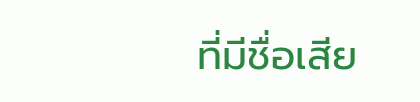ที่มีชื่อเสีย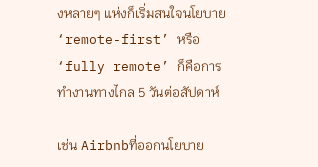งหลายๆ แห่งก็เริ่มสนใจนโยบาย‘remote-first’ หรือ ‘fully remote’ ก็คือการทำงานทางไกล 5 วันต่อสัปดาห์

เช่น Airbnbที่ออกนโยบาย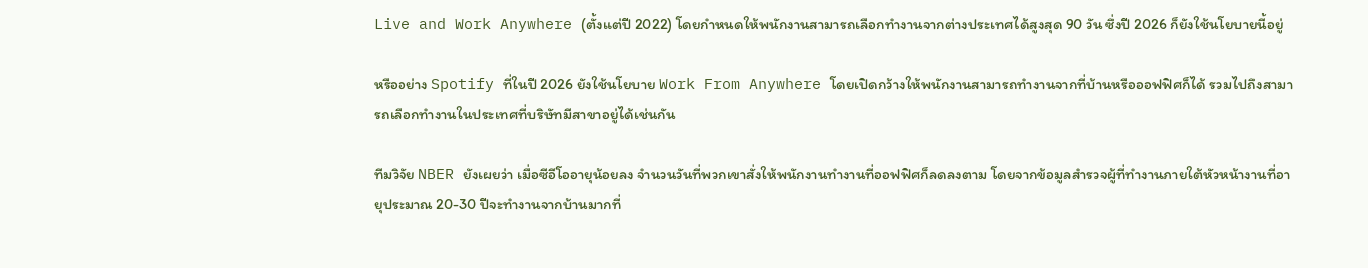Live and Work Anywhere (ตั้งแต่ปี 2022) โดยกำหนดให้พนักงานสามารถเลือกทำงานจากต่างประเทศได้สูงสุด 90 วัน ซึ่งปี 2026 ก็ยังใช้นโยบายนี้อยู่

หรืออย่าง Spotify ที่ในปี 2026 ยังใช้นโยบาย Work From Anywhere โดยเปิดกว้างให้พนักงานสามารถทำงานจากที่บ้านหรือออฟฟิศก็ได้ รวมไปถึงสามารถเลือกทำงานในประเทศที่บริษัทมีสาขาอยู่ได้เช่นกัน

ทีมวิจัย NBER ยังเผยว่า เมื่อซีอีโออายุน้อยลง จำนวนวันที่พวกเขาสั่งให้พนักงานทำงานที่ออฟฟิศก็ลดลงตาม โดยจากข้อมูลสำรวจผู้ที่ทำงานภายใต้หัวหน้างานที่อายุประมาณ 20-30 ปีจะทำงานจากบ้านมากที่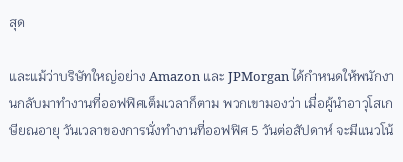สุด

และแม้ว่าบริษัทใหญ่อย่าง Amazon และ JPMorgan ได้กำหนดให้พนักงานกลับมาทำงานที่ออฟฟิศเต็มเวลาก็ตาม พวกเขามองว่า เมื่อผู้นำอาวุโสเกษียณอายุ วันเวลาของการนั่งทำงานที่ออฟฟิศ 5 วันต่อสัปดาห์ จะมีแนวโน้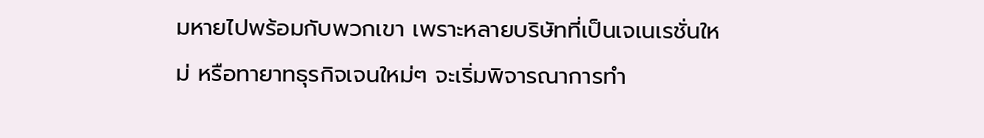มหายไปพร้อมกับพวกเขา เพราะหลายบริษัทที่เป็นเจเนเรชั่นใหม่ หรือทายาทธุรกิจเจนใหม่ๆ จะเริ่มพิจารณาการทำ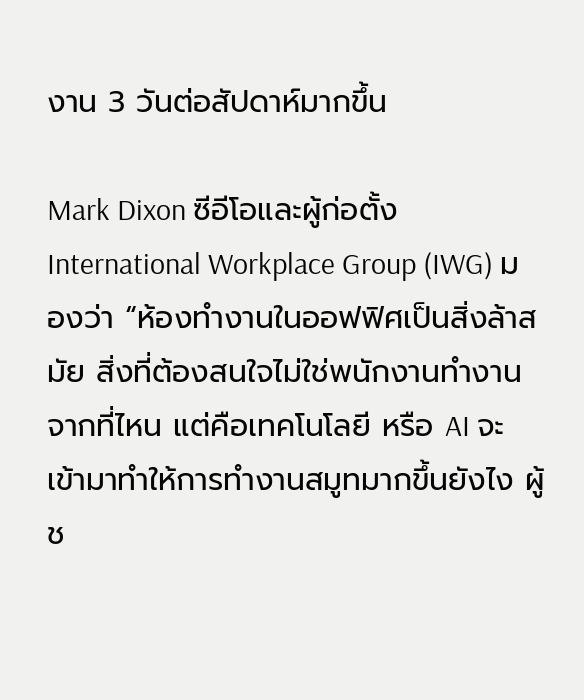งาน 3 วันต่อสัปดาห์มากขึ้น

Mark Dixon ซีอีโอและผู้ก่อตั้ง International Workplace Group (IWG) มองว่า “ห้องทำงานในออฟฟิศเป็นสิ่งล้าสมัย สิ่งที่ต้องสนใจไม่ใช่พนักงานทำงานจากที่ไหน แต่คือเทคโนโลยี หรือ AI จะเข้ามาทำให้การทำงานสมูทมากขึ้นยังไง ผู้ช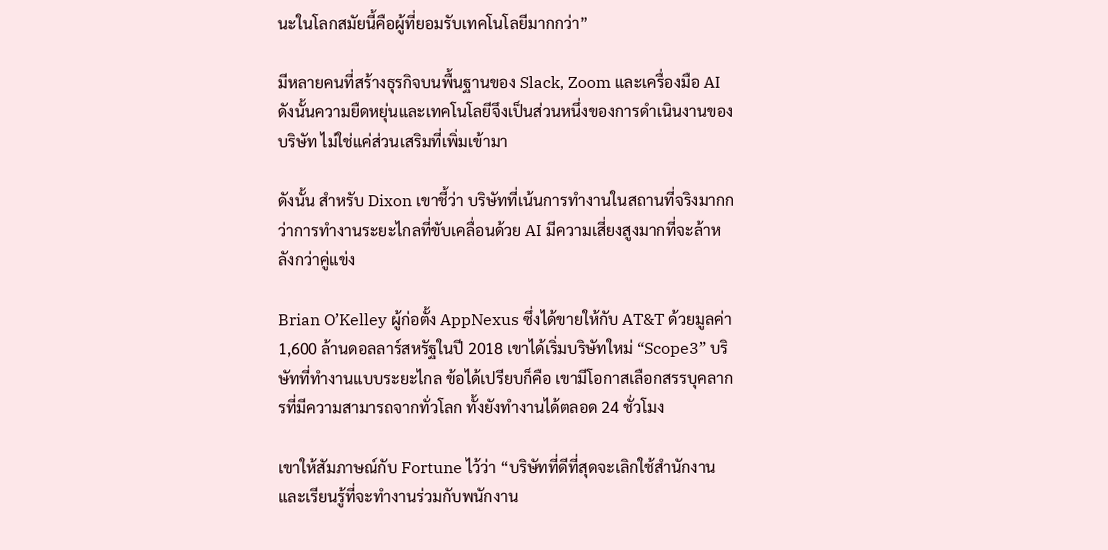นะในโลกสมัยนี้คือผู้ที่ยอมรับเทคโนโลยีมากกว่า”

มีหลายคนที่สร้างธุรกิจบนพื้นฐานของ Slack, Zoom และเครื่องมือ AI ดังนั้นความยืดหยุ่นและเทคโนโลยีจึงเป็นส่วนหนึ่งของการดำเนินงานของบริษัท ไม่ใช่แค่ส่วนเสริมที่เพิ่มเข้ามา

ดังนั้น สำหรับ Dixon เขาชี้ว่า บริษัทที่เน้นการทำงานในสถานที่จริงมากกว่าการทำงานระยะไกลที่ขับเคลื่อนด้วย AI มีความเสี่ยงสูงมากที่จะล้าหลังกว่าคู่แข่ง

Brian O’Kelley ผู้ก่อตั้ง AppNexus ซึ่งได้ขายให้กับ AT&T ด้วยมูลค่า 1,600 ล้านดอลลาร์สหรัฐในปี 2018 เขาได้เริ่มบริษัทใหม่ “Scope3” บริษัทที่ทำงานแบบระยะไกล ข้อได้เปรียบก็คือ เขามีโอกาสเลือกสรรบุคลากรที่มีความสามารถจากทั่วโลก ทั้งยังทำงานได้ตลอด 24 ชั่วโมง

เขาให้สัมภาษณ์กับ Fortune ไว้ว่า “บริษัทที่ดีที่สุดจะเลิกใช้สำนักงานและเรียนรู้ที่จะทำงานร่วมกับพนักงาน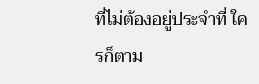ที่ไม่ต้องอยู่ประจำที่ ใครก็ตาม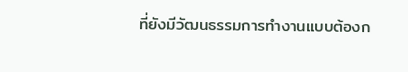ที่ยังมีวัฒนธรรมการทำงานแบบต้องก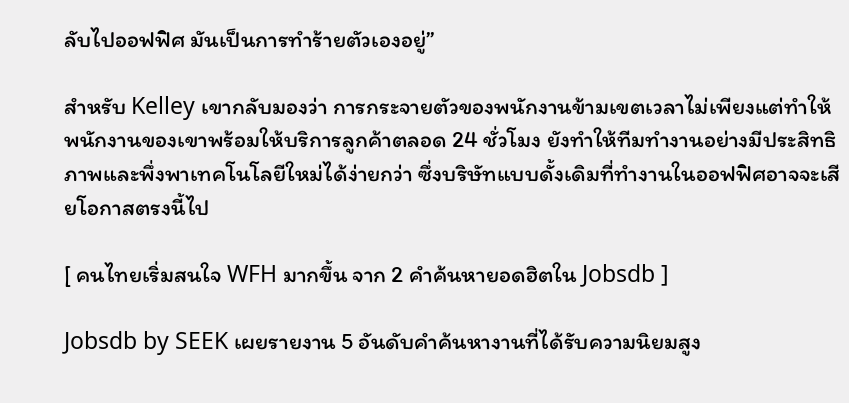ลับไปออฟฟิศ มันเป็นการทำร้ายตัวเองอยู่”

สำหรับ Kelley เขากลับมองว่า การกระจายตัวของพนักงานข้ามเขตเวลาไม่เพียงแต่ทำให้พนักงานของเขาพร้อมให้บริการลูกค้าตลอด 24 ชั่วโมง ยังทำให้ทีมทำงานอย่างมีประสิทธิภาพและพึ่งพาเทคโนโลยีใหม่ได้ง่ายกว่า ซึ่งบริษัทแบบดั้งเดิมที่ทำงานในออฟฟิศอาจจะเสียโอกาสตรงนี้ไป

[ คนไทยเริ่มสนใจ WFH มากขึ้น จาก 2 คำค้นหายอดฮิตใน Jobsdb ]

Jobsdb by SEEK เผยรายงาน 5 อันดับคำค้นหางานที่ได้รับความนิยมสูง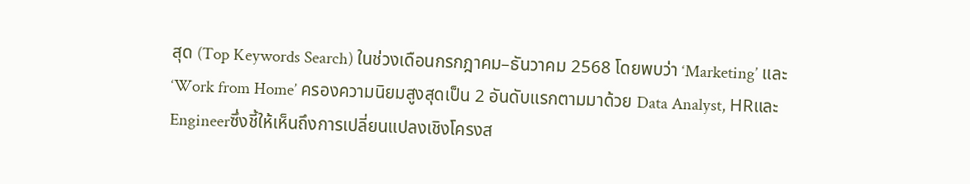สุด (Top Keywords Search) ในช่วงเดือนกรกฎาคม–ธันวาคม 2568 โดยพบว่า ‘Marketing’ และ ‘Work from Home’ ครองความนิยมสูงสุดเป็น 2 อันดับแรกตามมาด้วย Data Analyst, HRและ Engineerซึ่งชี้ให้เห็นถึงการเปลี่ยนแปลงเชิงโครงส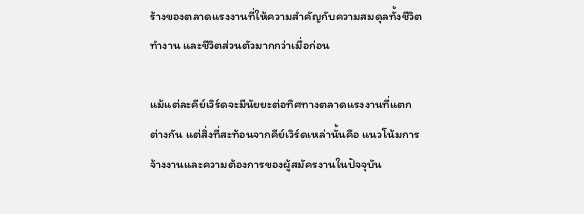ร้างของตลาดแรงงานที่ให้ความสำคัญกับความสมดุลทั้งชีวิตทำงาน และชีวิตส่วนตัวมากกว่าเมื่อก่อน

แม้แต่ละคีย์เวิร์ดจะมีนัยยะต่อทิศทางตลาดแรงงานที่แตกต่างกัน แต่สิ่งที่สะท้อนจากคีย์เวิร์ดเหล่านั้นคือ แนวโน้มการจ้างงานและความต้องการของผู้สมัครงานในปัจจุบัน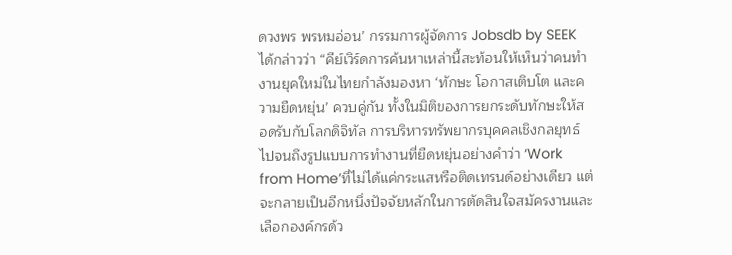ดวงพร พรหมอ่อน’ กรรมการผู้จัดการ Jobsdb by SEEK ได้กล่าวว่า “คีย์เวิร์ดการค้นหาเหล่านี้สะท้อนให้เห็นว่าคนทำงานยุคใหม่ในไทยกำลังมองหา ‘ทักษะ โอกาสเติบโต และความยืดหยุ่น’ ควบคู่กัน ทั้งในมิติของการยกระดับทักษะให้สอดรับกับโลกดิจิทัล การบริหารทรัพยากรบุคคลเชิงกลยุทธ์ ไปจนถึงรูปแบบการทำงานที่ยืดหยุ่นอย่างคำว่า ‘Work from Home’ที่ไม่ได้แค่กระแสหรือติดเทรนด์อย่างเดียว แต่จะกลายเป็นอีกหนึ่งปัจจัยหลักในการตัดสินใจสมัครงานและเลือกองค์กรด้ว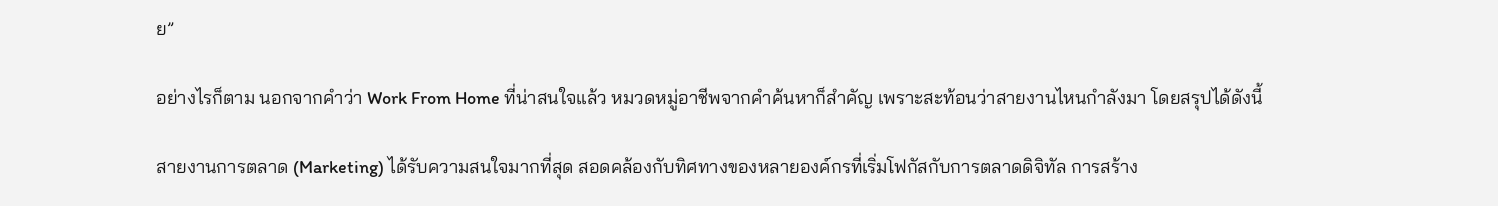ย”

อย่างไรก็ตาม นอกจากคำว่า Work From Home ที่น่าสนใจแล้ว หมวดหมู่อาชีพจากคำค้นหาก็สำคัญ เพราะสะท้อนว่าสายงานไหนกำลังมา โดยสรุปได้ดังนี้

สายงานการตลาด (Marketing) ได้รับความสนใจมากที่สุด สอดคล้องกับทิศทางของหลายองค์กรที่เริ่มโฟกัสกับการตลาดดิจิทัล การสร้าง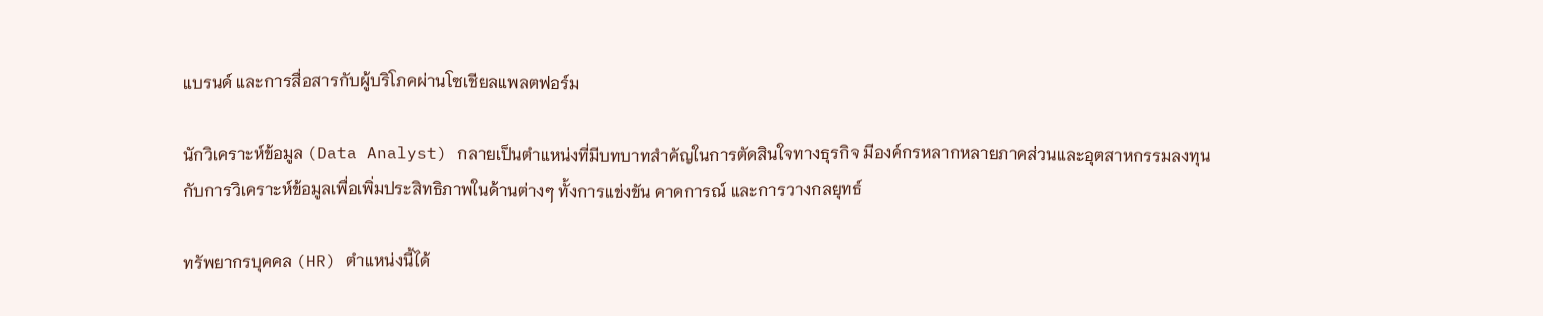แบรนด์ และการสื่อสารกับผู้บริโภคผ่านโซเชียลแพลตฟอร์ม

นักวิเคราะห์ข้อมูล (Data Analyst) กลายเป็นตำแหน่งที่มีบทบาทสำคัญในการตัดสินใจทางธุรกิจ มีองค์กรหลากหลายภาคส่วนและอุตสาหกรรมลงทุนกับการวิเคราะห์ข้อมูลเพื่อเพิ่มประสิทธิภาพในด้านต่างๆ ทั้งการแข่งขัน คาดการณ์ และการวางกลยุทธ์

ทรัพยากรบุคคล (HR) ตำแหน่งนี้ได้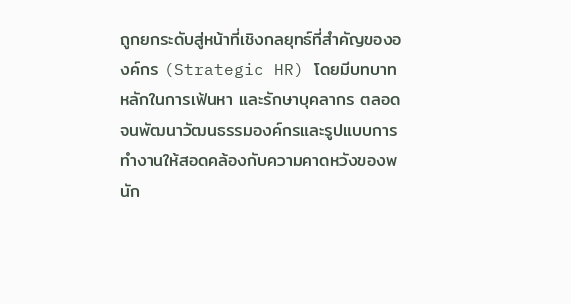ถูกยกระดับสู่หน้าที่เชิงกลยุทธ์ที่สำคัญขององค์กร (Strategic HR) โดยมีบทบาทหลักในการเฟ้นหา และรักษาบุคลากร ตลอดจนพัฒนาวัฒนธรรมองค์กรและรูปแบบการทำงานให้สอดคล้องกับความคาดหวังของพนัก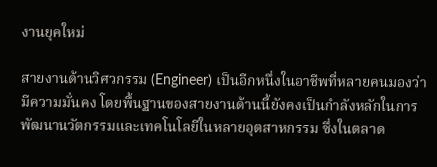งานยุคใหม่

สายงานด้านวิศวกรรม (Engineer) เป็นอีกหนึ่งในอาชีพที่หลายคนมองว่ามีความมั่นคง โดยพื้นฐานของสายงานด้านนี้ยังคงเป็นกำลังหลักในการพัฒนานวัตกรรมและเทคโนโลยีในหลายอุตสาหกรรม ซึ่งในตลาด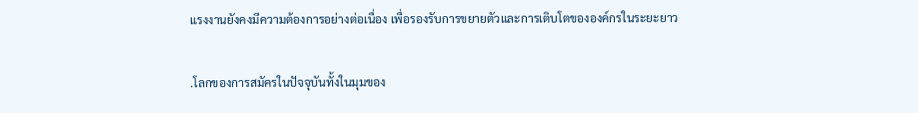แรงงานยังคงมีความต้องการอย่างต่อเนื่อง เพื่อรองรับการขยายตัวและการเติบโตขององค์กรในระยะยาว

.โลกของการสมัครในปัจจุบันทั้งในมุมของ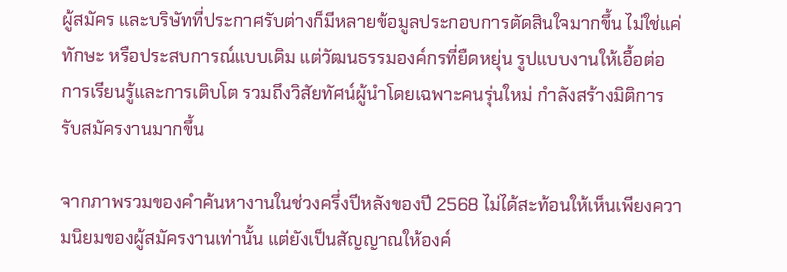ผู้สมัคร และบริษัทที่ประกาศรับต่างก็มีหลายข้อมูลประกอบการตัดสินใจมากขึ้น ไม่ใช่แค่ทักษะ หรือประสบการณ์แบบเดิม แต่วัฒนธรรมองค์กรที่ยืดหยุ่น รูปแบบงานให้เอื้อต่อการเรียนรู้และการเติบโต รวมถึงวิสัยทัศน์ผู้นำโดยเฉพาะคนรุ่นใหม่ กำลังสร้างมิติการรับสมัครงานมากขึ้น

จากภาพรวมของคำค้นหางานในช่วงครึ่งปีหลังของปี 2568 ไม่ได้สะท้อนให้เห็นเพียงความนิยมของผู้สมัครงานเท่านั้น แต่ยังเป็นสัญญาณให้องค์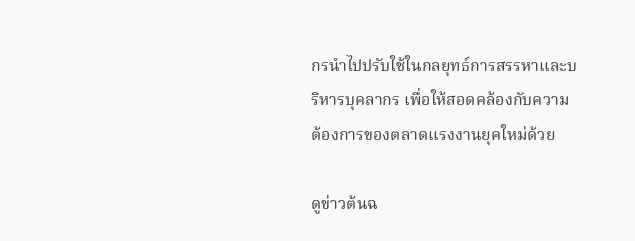กรนำไปปรับใช้ในกลยุทธ์การสรรหาและบริหารบุคลากร เพื่อให้สอดคล้องกับความต้องการของตลาดแรงงานยุคใหม่ด้วย

ดูข่าวต้นฉ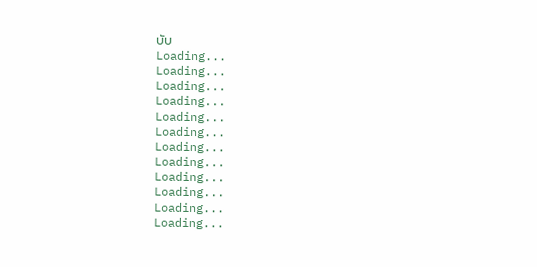บับ
Loading...
Loading...
Loading...
Loading...
Loading...
Loading...
Loading...
Loading...
Loading...
Loading...
Loading...
Loading...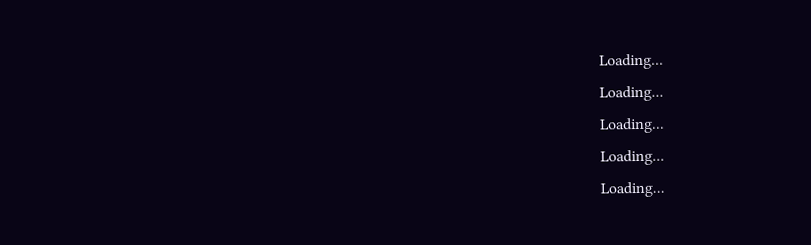Loading...
Loading...
Loading...
Loading...
Loading...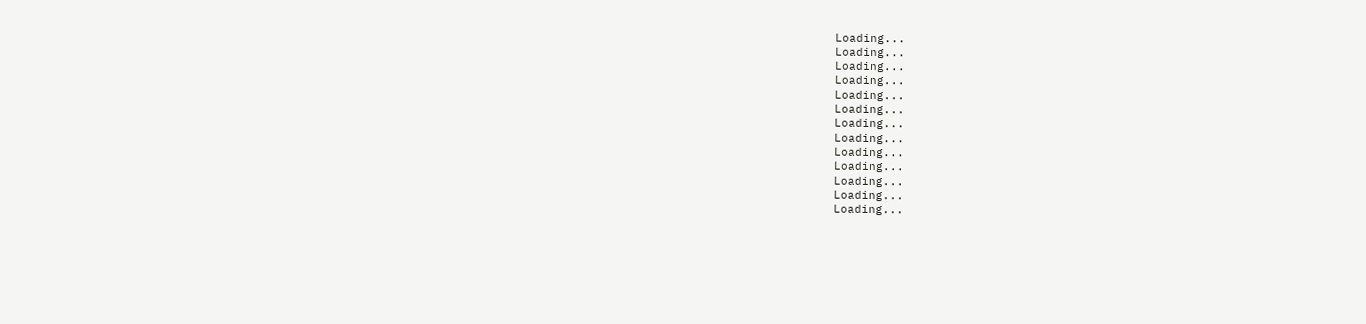Loading...
Loading...
Loading...
Loading...
Loading...
Loading...
Loading...
Loading...
Loading...
Loading...
Loading...
Loading...
Loading...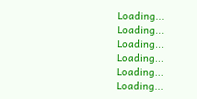Loading...
Loading...
Loading...
Loading...
Loading...
Loading...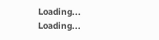Loading...
Loading...